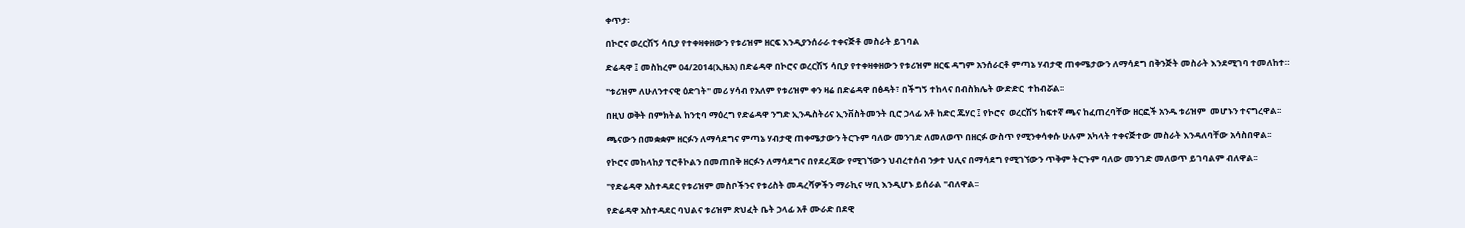ቀጥታ፡

በኮሮና ወረርሽኝ ሳቢያ የተቀዛቀዘውን የቱሪዝም ዘርፍ እንዲያንሰራራ ተቀናጅቶ መስራት ይገባል

ድሬዳዋ ፤ መስከረም 04/2014(ኢዜአ) በድሬዳዋ በኮሮና ወረርሽኝ ሳቢያ የተቀዛቀዘውን የቱሪዝም ዘርፍ ዳግም አንሰራርቶ ምጣኔ ሃብታዊ ጠቀሜታውን ለማሳደግ በቅንጅት መስራት እንደሚገባ ተመለከተ።

"ቱሪዝም ለሁለንተናዊ ዕድገት" መሪ ሃሳብ የአለም የቱሪዝም ቀን ዛሬ በድሬዳዋ በፅዳት፣ በችግኝ ተከላና በብስክሌት ውድድር  ተከብሯል፡፡

በዚህ ወቅት በምክትል ከንቲባ ማዕረግ የድሬዳዋ ንግድ ኢንዱስትሪና ኢንቨስትመንት ቢሮ ኃላፊ አቶ ከድር ጁሃር ፤ የኮሮና  ወረርሽኝ ከፍተኛ ጫና ከፈጠረባቸው ዘርፎች አንዱ ቱሪዝም  መሆኑን ተናግረዋል፡፡

ጫናውን በመቋቋም ዘርፉን ለማሳደግና ምጣኔ ሃብታዊ ጠቀሜታውን ትርጉም ባለው መንገድ ለመለወጥ በዘርፉ ውስጥ የሚንቀሳቀሱ ሁሉም አካላት ተቀናጅተው መስራት እንዳለባቸው አሳስበዋል፡፡

የኮሮና መከላከያ ፕሮቶኮልን በመጠበቅ ዘርፉን ለማሳደግና በየደረጃው የሚገኘውን ህብረተሰብ ንቃተ ህሊና በማሳደግ የሚገኘውን ጥቅም ትርጉም ባለው መንገድ መለወጥ ይገባልም ብለዋል፡፡

"የድሬዳዋ አስተዳደር የቱሪዝም መስቦችንና የቱሪስት መዳረሻዎችን ማራኪና ሣቢ እንዲሆኑ ይሰራል "ብለዋል፡፡

የድሬዳዋ አስተዳደር ባህልና ቱሪዝም ጽህፈት ቤት ኃላፊ አቶ ሙራድ በደዊ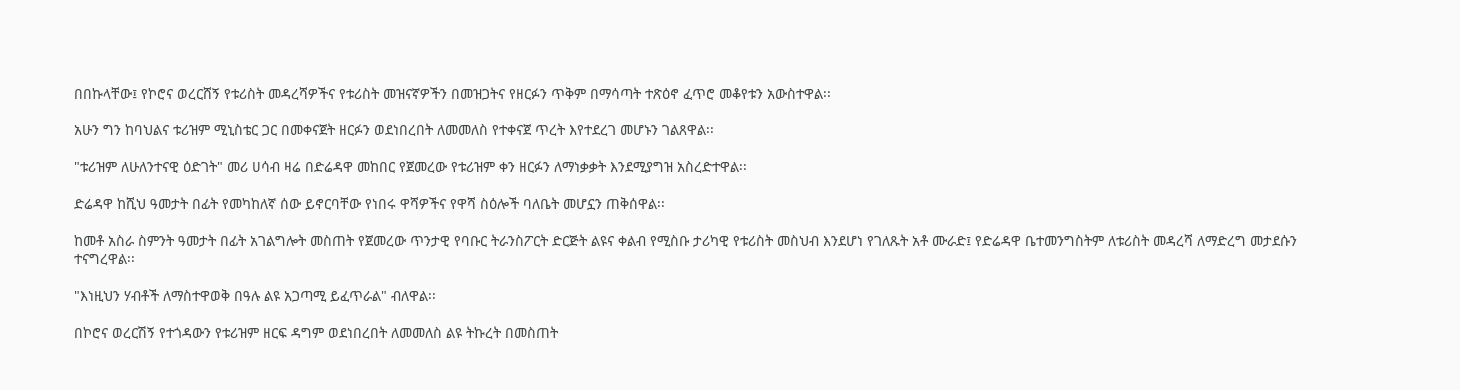በበኩላቸው፤ የኮሮና ወረርሸኝ የቱሪስት መዳረሻዎችና የቱሪስት መዝናኛዎችን በመዝጋትና የዘርፉን ጥቅም በማሳጣት ተጽዕኖ ፈጥሮ መቆየቱን አውስተዋል፡፡

አሁን ግን ከባህልና ቱሪዝም ሚኒስቴር ጋር በመቀናጀት ዘርፉን ወደነበረበት ለመመለስ የተቀናጀ ጥረት እየተደረገ መሆኑን ገልጸዋል፡፡

"ቱሪዝም ለሁለንተናዊ ዕድገት" መሪ ሀሳብ ዛሬ በድሬዳዋ መከበር የጀመረው የቱሪዝም ቀን ዘርፉን ለማነቃቃት እንደሚያግዝ አስረድተዋል፡፡

ድሬዳዋ ከሺህ ዓመታት በፊት የመካከለኛ ሰው ይኖርባቸው የነበሩ ዋሻዎችና የዋሻ ስዕሎች ባለቤት መሆኗን ጠቅሰዋል፡፡

ከመቶ አስራ ስምንት ዓመታት በፊት አገልግሎት መስጠት የጀመረው ጥንታዊ የባቡር ትራንስፖርት ድርጅት ልዩና ቀልብ የሚስቡ ታሪካዊ የቱሪስት መስህብ እንደሆነ የገለጹት አቶ ሙራድ፤ የድሬዳዋ ቤተመንግስትም ለቱሪስት መዳረሻ ለማድረግ መታደሱን ተናግረዋል፡፡

"እነዚህን ሃብቶች ለማስተዋወቅ በዓሉ ልዩ አጋጣሚ ይፈጥራል" ብለዋል፡፡

በኮሮና ወረርሽኝ የተጎዳውን የቱሪዝም ዘርፍ ዳግም ወደነበረበት ለመመለስ ልዩ ትኩረት በመስጠት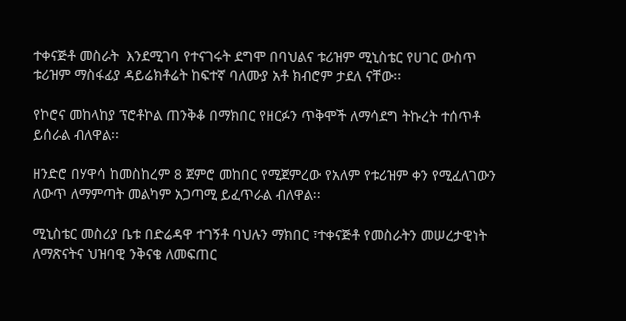ተቀናጅቶ መስራት  እንደሚገባ የተናገሩት ደግሞ በባህልና ቱሪዝም ሚኒስቴር የሀገር ውስጥ ቱሪዝም ማስፋፊያ ዳይሬክቶሬት ከፍተኛ ባለሙያ አቶ ክብሮም ታደለ ናቸው፡፡

የኮሮና መከላከያ ፕሮቶኮል ጠንቅቆ በማክበር የዘርፉን ጥቅሞች ለማሳደግ ትኩረት ተሰጥቶ ይሰራል ብለዋል፡፡

ዘንድሮ በሃዋሳ ከመስከረም 8 ጀምሮ መከበር የሚጀምረው የአለም የቱሪዝም ቀን የሚፈለገውን ለውጥ ለማምጣት መልካም አጋጣሚ ይፈጥራል ብለዋል፡፡

ሚኒስቴር መስሪያ ቤቱ በድሬዳዋ ተገኝቶ ባህሉን ማክበር ፣ተቀናጅቶ የመስራትን መሠረታዊነት ለማጽናትና ህዝባዊ ንቅናቄ ለመፍጠር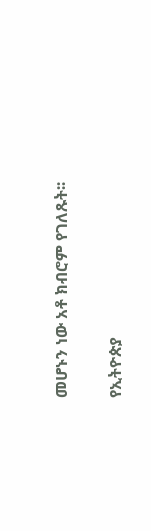መሆኑን ነው አቶ ክብሮም የገለጹት፡፡

የኢትዮጵያ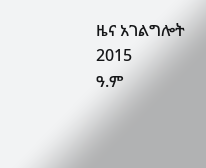ዜና አገልግሎት
2015
ዓ.ም